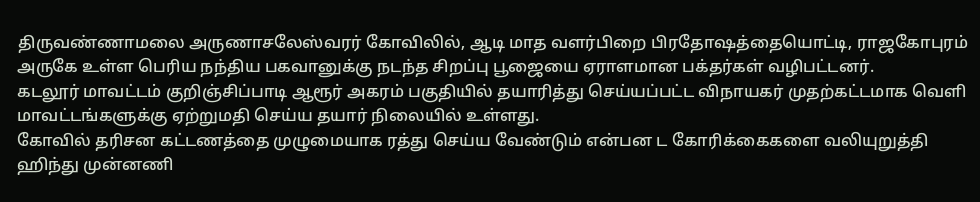திருவண்ணாமலை அருணாசலேஸ்வரர் கோவிலில், ஆடி மாத வளர்பிறை பிரதோஷத்தையொட்டி, ராஜகோபுரம் அருகே உள்ள பெரிய நந்திய பகவானுக்கு நடந்த சிறப்பு பூஜையை ஏராளமான பக்தர்கள் வழிபட்டனர்.
கடலூர் மாவட்டம் குறிஞ்சிப்பாடி ஆரூர் அகரம் பகுதியில் தயாரித்து செய்யப்பட்ட விநாயகர் முதற்கட்டமாக வெளி மாவட்டங்களுக்கு ஏற்றுமதி செய்ய தயார் நிலையில் உள்ளது.
கோவில் தரிசன கட்டணத்தை முழுமையாக ரத்து செய்ய வேண்டும் என்பன ட கோரிக்கைகளை வலியுறுத்தி ஹிந்து முன்னணி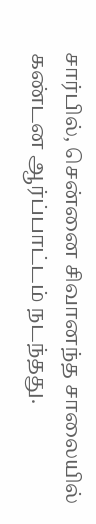சார்பில், சென்னை சிவானந்த சாலையில் கண்டன ஆர்ப்பாட்டம் நடந்தது.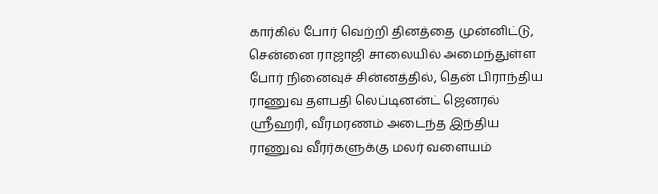கார்கில் போர் வெற்றி தினத்தை முன்னிட்டு, சென்னை ராஜாஜி சாலையில் அமைந்துள்ள போர் நினைவுச் சின்னத்தில், தென் பிராந்திய ராணுவ தளபதி லெப்டினன்ட் ஜெனரல் ஸ்ரீஹரி, வீரமரணம் அடைந்த இந்திய ராணுவ வீரர்களுக்கு மலர் வளையம்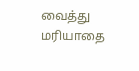வைத்து மரியாதை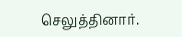செலுத்தினார்.